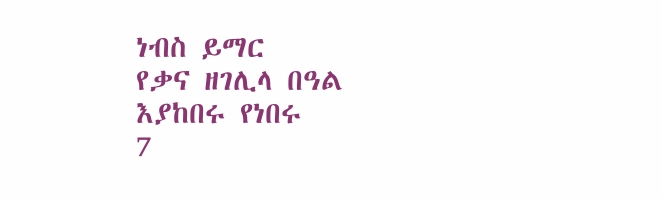ነብስ ይማር
የቃና ዘገሊላ በዓል እያከበሩ የነበሩ
7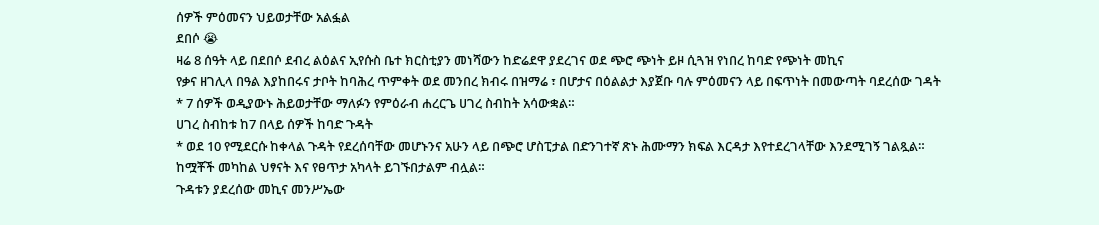ሰዎች ምዕመናን ህይወታቸው አልፏል
ደበሶ 😭
ዛሬ 8 ሰዓት ላይ በደበሶ ደብረ ልዕልና ኢየሱስ ቤተ ክርስቲያን መነሻውን ከድሬደዋ ያደረገና ወደ ጭሮ ጭነት ይዞ ሲጓዝ የነበረ ከባድ የጭነት መኪና
የቃና ዘገሊላ በዓል እያከበሩና ታቦት ከባሕረ ጥምቀት ወደ መንበረ ክብሩ በዝማሬ ፣ በሆታና በዕልልታ እያጀቡ ባሉ ምዕመናን ላይ በፍጥነት በመውጣት ባደረሰው ገዳት
* 7 ሰዎች ወዲያውኑ ሕይወታቸው ማለፉን የምዕራብ ሐረርጌ ሀገረ ስብከት አሳውቋል።
ሀገረ ስብከቱ ከ7 በላይ ሰዎች ከባድ ጉዳት
* ወደ 10 የሚደርሱ ከቀላል ጉዳት የደረሰባቸው መሆኑንና አሁን ላይ በጭሮ ሆስፒታል በድንገተኛ ጽኑ ሕሙማን ክፍል እርዳታ እየተደረገላቸው እንደሚገኝ ገልጿል።
ከሟቾች መካከል ህፃናት እና የፀጥታ አካላት ይገኙበታልም ብሏል።
ጉዳቱን ያደረሰው መኪና መንሥኤው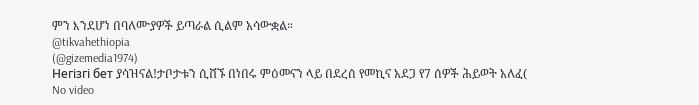ምን እንደሆነ በባለሙያዎች ይጣራል ሲልም አሳውቋል።
@tikvahethiopia
(@gizemedia1974)
Негізгі бет ያሳዝናል!ታቦታቱን ሲሸኙ በነበሩ ምዕመናን ላይ በደረሰ የመኪና አደጋ የ7 ሰዎች ሕይወት አለፈ(
No video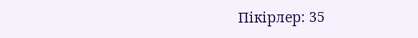Пікірлер: 35